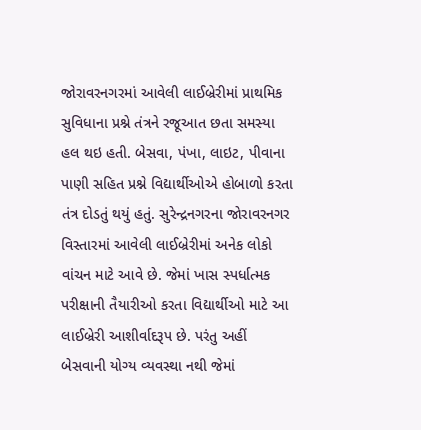જોરાવરનગરમાં આવેલી લાઈબ્રેરીમાં પ્રાથમિક સુવિધાના પ્રશ્ને તંત્રને રજૂઆત છતા સમસ્યા હલ થઇ હતી. બેસવા, પંખા, લાઇટ, પીવાના પાણી સહિત પ્રશ્ને વિદ્યાર્થીઓએ હોબાળો કરતા તંત્ર દોડતું થયું હતું. સુરેન્દ્રનગરના જોરાવરનગર વિસ્તારમાં આવેલી લાઈબ્રેરીમાં અનેક લોકો વાંચન માટે આવે છે. જેમાં ખાસ સ્પર્ધાત્મક પરીક્ષાની તૈયારીઓ કરતા વિદ્યાર્થીઓ માટે આ લાઈબ્રેરી આશીર્વાદરૂપ છે. પરંતુ અહીં બેસવાની યોગ્ય વ્યવસ્થા નથી જેમાં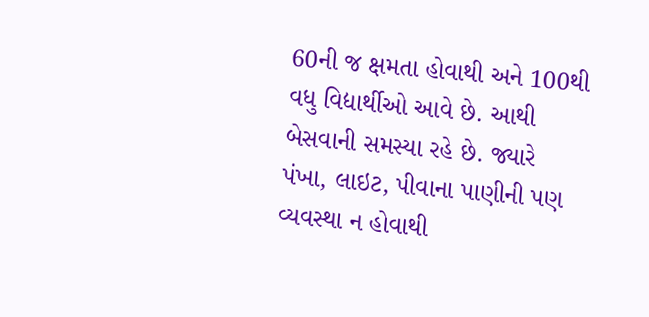60ની જ ક્ષમતા હોવાથી અને 100થી વધુ વિદ્યાર્થીઓ આવે છે. આથી બેસવાની સમસ્યા રહે છે. જ્યારે પંખા, લાઇટ, પીવાના પાણીની પણ વ્યવસ્થા ન હોવાથી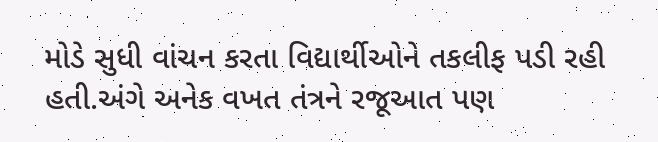મોડે સુધી વાંચન કરતા વિદ્યાર્થીઓને તકલીફ પડી રહી હતી.અંગે અનેક વખત તંત્રને રજૂઆત પણ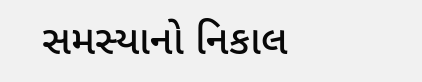સમસ્યાનો નિકાલ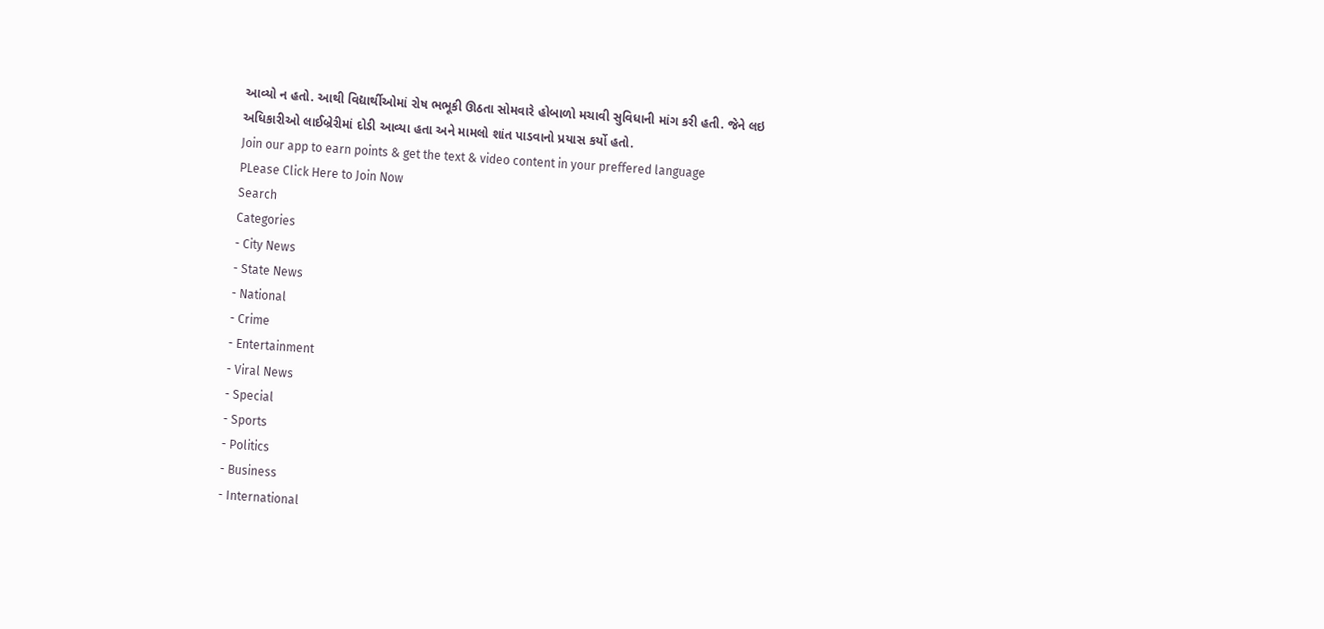આવ્યો ન હતો. આથી વિદ્યાર્થીઓમાં રોષ ભભૂકી ઊઠતા સોમવારે હોબાળો મચાવી સુવિધાની માંગ કરી હતી. જેને લઇ અધિકારીઓ લાઈબ્રેરીમાં દોડી આવ્યા હતા અને મામલો શાંત પાડવાનો પ્રયાસ કર્યો હતો.
Join our app to earn points & get the text & video content in your preffered language
PLease Click Here to Join Now
Search
Categories
- City News
- State News
- National
- Crime
- Entertainment
- Viral News
- Special
- Sports
- Politics
- Business
- International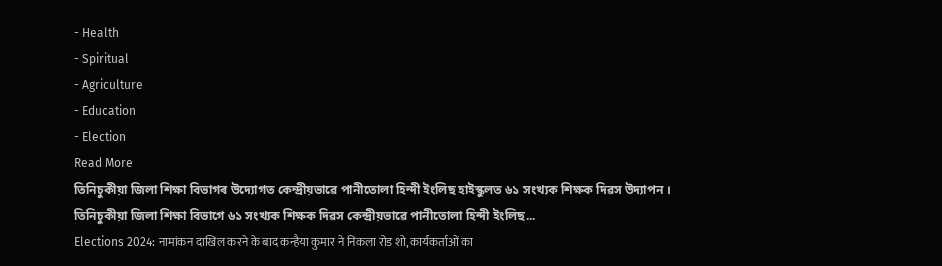- Health
- Spiritual
- Agriculture
- Education
- Election
Read More
তিনিচুকীয়া জিলা শিক্ষা বিভাগৰ উদ্যোগত কেন্দ্ৰীয়ভাৱে পানীতোলা হিন্দী ইংলিছ হাইস্কুলত ৬১ সংখ্যক শিক্ষক দিৱস উদ্যাপন ।
তিনিচুকীয়া জিলা শিক্ষা বিভাগে ৬১ সংখ্যক শিক্ষক দিৱস কেন্দ্ৰীয়ভাৱে পানীতোলা হিন্দী ইংলিছ...
Elections 2024: नामांकन दाखिल करने के बाद कन्हैया कुमार ने निकला रोड शो, कार्यकर्ताओं का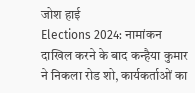जोश हाई
Elections 2024: नामांकन दाखिल करने के बाद कन्हैया कुमार ने निकला रोड शो, कार्यकर्ताओं का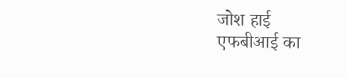जोश हाई
एफबीआई का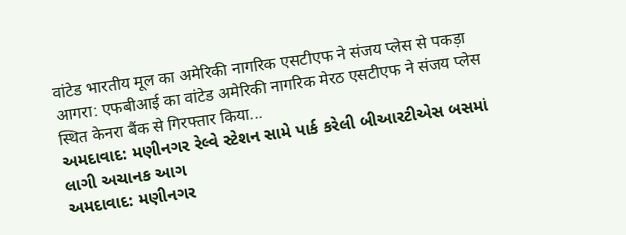वांटेड भारतीय मूल का अमेरिकी नागरिक एसटीएफ ने संजय प्लेस से पकड़ा
आगरा: एफबीआई का वांटेड अमेरिकी नागरिक मेरठ एसटीएफ ने संजय प्लेस स्थित केनरा बैंक से गिरफ्तार किया...
અમદાવાદ: મણીનગર રેલ્વે સ્ટેશન સામે પાર્ક કરેલી બીઆરટીએસ બસમાં લાગી અચાનક આગ
અમદાવાદ: મણીનગર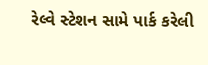રેલ્વે સ્ટેશન સામે પાર્ક કરેલી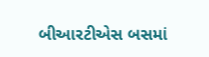બીઆરટીએસ બસમાં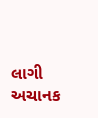લાગી અચાનક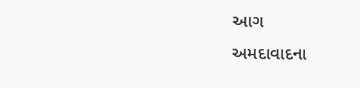આગ
અમદાવાદના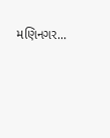મણિનગર...